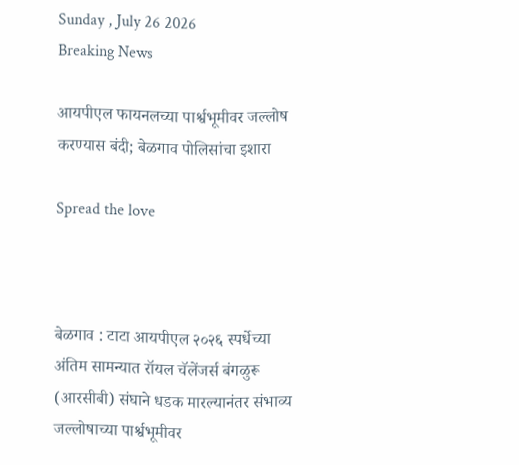Sunday , July 26 2026
Breaking News

आयपीएल फायनलच्या पार्श्वभूमीवर जल्लोष करण्यास बंदी; बेळगाव पोलिसांचा इशारा

Spread the love



बेळगाव : टाटा आयपीएल २०२६ स्पर्धेच्या अंतिम सामन्यात रॉयल चॅलेंजर्स बंगळुरू (आरसीबी) संघाने धडक मारल्यानंतर संभाव्य जल्लोषाच्या पार्श्वभूमीवर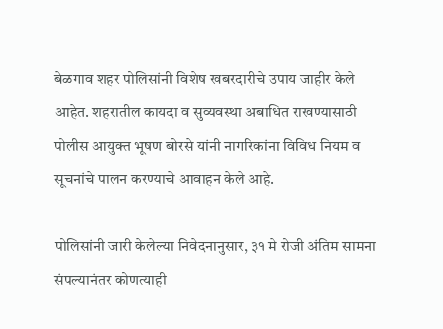बेळगाव शहर पोलिसांनी विशेष खबरदारीचे उपाय जाहीर केले आहेत. शहरातील कायदा व सुव्यवस्था अबाधित राखण्यासाठी पोलीस आयुक्त भूषण बोरसे यांनी नागरिकांना विविध नियम व सूचनांचे पालन करण्याचे आवाहन केले आहे.

पोलिसांनी जारी केलेल्या निवेदनानुसार, ३१ मे रोजी अंतिम सामना संपल्यानंतर कोणत्याही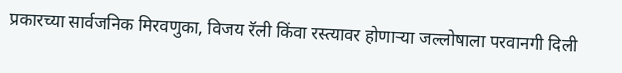प्रकारच्या सार्वजनिक मिरवणुका, विजय रॅली किंवा रस्त्यावर होणाऱ्या जल्लोषाला परवानगी दिली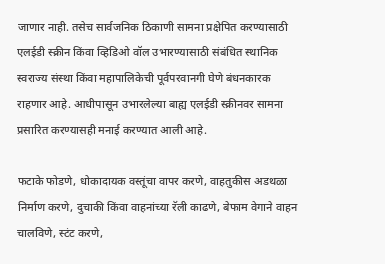जाणार नाही. तसेच सार्वजनिक ठिकाणी सामना प्रक्षेपित करण्यासाठी एलईडी स्क्रीन किंवा व्हिडिओ वॉल उभारण्यासाठी संबंधित स्थानिक स्वराज्य संस्था किंवा महापालिकेची पूर्वपरवानगी घेणे बंधनकारक राहणार आहे. आधीपासून उभारलेल्या बाह्य एलईडी स्क्रीनवर सामना प्रसारित करण्यासही मनाई करण्यात आली आहे.

फटाके फोडणे, धोकादायक वस्तूंचा वापर करणे, वाहतुकीस अडथळा निर्माण करणे, दुचाकी किंवा वाहनांच्या रॅली काढणे, बेफाम वेगाने वाहन चालविणे, स्टंट करणे,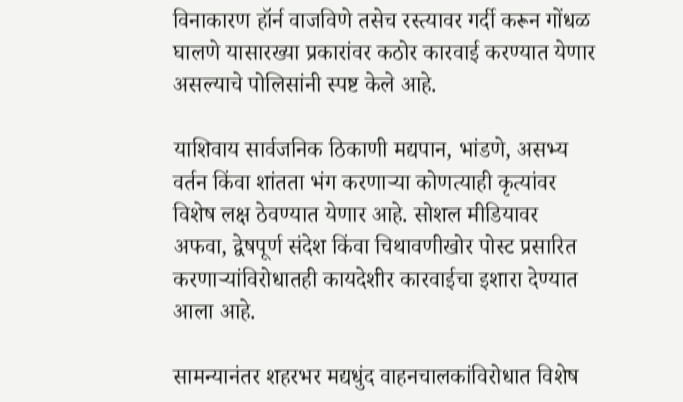विनाकारण हॉर्न वाजविणे तसेच रस्त्यावर गर्दी करून गोंधळ घालणे यासारख्या प्रकारांवर कठोर कारवाई करण्यात येणार असल्याचे पोलिसांनी स्पष्ट केले आहे.

याशिवाय सार्वजनिक ठिकाणी मद्यपान, भांडणे, असभ्य वर्तन किंवा शांतता भंग करणाऱ्या कोणत्याही कृत्यांवर विशेष लक्ष ठेवण्यात येणार आहे. सोशल मीडियावर अफवा, द्वेषपूर्ण संदेश किंवा चिथावणीखोर पोस्ट प्रसारित करणाऱ्यांविरोधातही कायदेशीर कारवाईचा इशारा देण्यात आला आहे.

सामन्यानंतर शहरभर मद्यधुंद वाहनचालकांविरोधात विशेष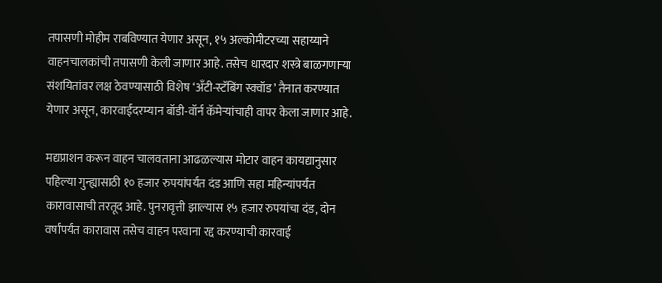तपासणी मोहीम राबविण्यात येणार असून, १५ अल्कोमीटरच्या सहाय्याने वाहनचालकांची तपासणी केली जाणार आहे. तसेच धारदार शस्त्रे बाळगणाऱ्या संशयितांवर लक्ष ठेवण्यासाठी विशेष ‘अँटी-स्टॅबिंग स्क्वॉड’ तैनात करण्यात येणार असून, कारवाईदरम्यान बॉडी-वॉर्न कॅमेऱ्यांचाही वापर केला जाणार आहे.

मद्यप्राशन करून वाहन चालवताना आढळल्यास मोटार वाहन कायद्यानुसार पहिल्या गुन्ह्यासाठी १० हजार रुपयांपर्यंत दंड आणि सहा महिन्यांपर्यंत कारावासाची तरतूद आहे. पुनरावृत्ती झाल्यास १५ हजार रुपयांचा दंड, दोन वर्षांपर्यंत कारावास तसेच वाहन परवाना रद्द करण्याची कारवाई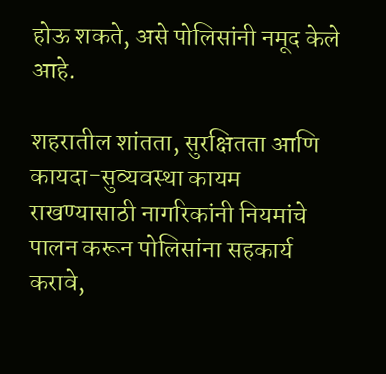होऊ शकते, असे पोलिसांनी नमूद केले आहे.

शहरातील शांतता, सुरक्षितता आणि कायदा-सुव्यवस्था कायम राखण्यासाठी नागरिकांनी नियमांचे पालन करून पोलिसांना सहकार्य करावे,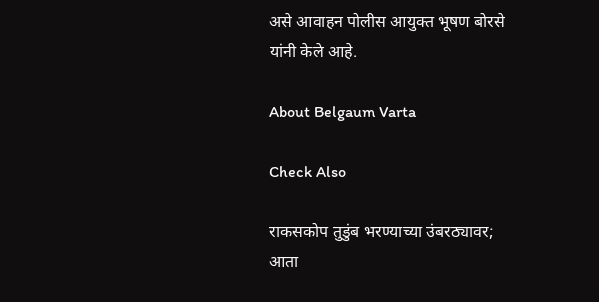असे आवाहन पोलीस आयुक्त भूषण बोरसे यांनी केले आहे.

About Belgaum Varta

Check Also

राकसकोप तुडुंब भरण्याच्या उंबरठ्यावर; आता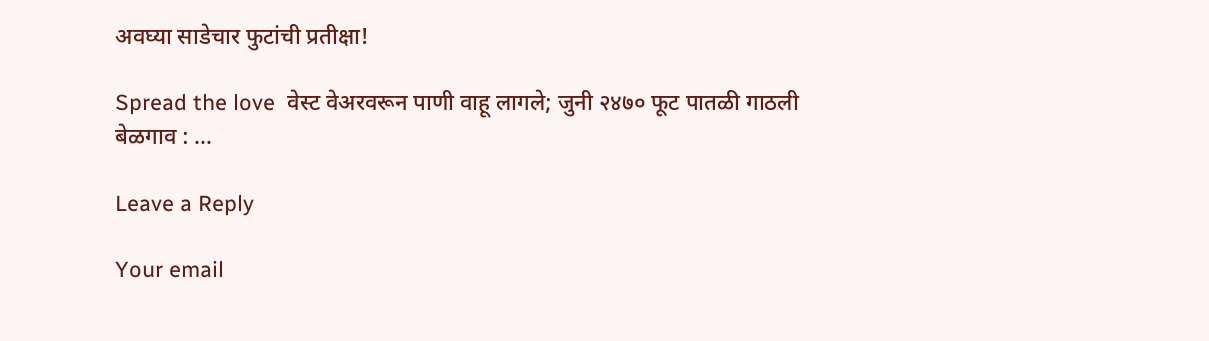अवघ्या साडेचार फुटांची प्रतीक्षा!

Spread the love  वेस्ट वेअरवरून पाणी वाहू लागले; जुनी २४७० फूट पातळी गाठली बेळगाव : …

Leave a Reply

Your email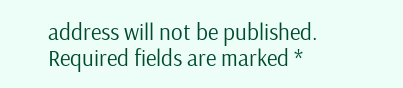address will not be published. Required fields are marked *